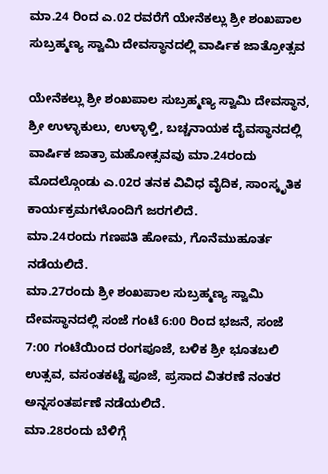ಮಾ.24 ರಿಂದ ಎ.02 ರವರೆಗೆ ಯೇನೆಕಲ್ಲು ಶ್ರೀ ಶಂಖಪಾಲ ಸುಬ್ರಹ್ಮಣ್ಯ ಸ್ವಾಮಿ ದೇವಸ್ಥಾನದಲ್ಲಿ ವಾರ್ಷಿಕ ಜಾತ್ರೋತ್ಸವ

ಯೇನೆಕಲ್ಲು ಶ್ರೀ ಶಂಖಪಾಲ ಸುಬ್ರಹ್ಮಣ್ಯ ಸ್ವಾಮಿ ದೇವಸ್ಥಾನ, ಶ್ರೀ ಉಳ್ಳಾಕುಲು, ಉಳ್ಳಾಳ್ತಿ, ಬಚ್ಚನಾಯಕ ದೈವಸ್ಥಾನದಲ್ಲಿ ವಾರ್ಷಿಕ ಜಾತ್ರಾ ಮಹೋತ್ಸವವು ಮಾ.24ರಂದು ಮೊದಲ್ಗೊಂಡು ಎ.02ರ ತನಕ ವಿವಿಧ ವೈದಿಕ, ಸಾಂಸ್ಕೃತಿಕ ಕಾರ್ಯಕ್ರಮಗಳೊಂದಿಗೆ ಜರಗಲಿದೆ.
ಮಾ.24ರಂದು ಗಣಪತಿ ಹೋಮ, ಗೊನೆಮುಹೂರ್ತ ನಡೆಯಲಿದೆ.
ಮಾ.27ರಂದು ಶ್ರೀ ಶಂಖಪಾಲ ಸುಬ್ರಹ್ಮಣ್ಯ ಸ್ವಾಮಿ ದೇವಸ್ಥಾನದಲ್ಲಿ ಸಂಜೆ ಗಂಟೆ 6:00 ರಿಂದ ಭಜನೆ, ಸಂಜೆ 7:00 ಗಂಟೆಯಿಂದ ರಂಗಪೂಜೆ, ಬಳಿಕ ಶ್ರೀ ಭೂತಬಲಿ ಉತ್ಸವ, ವಸಂತಕಟ್ಟೆ ಪೂಜೆ, ಪ್ರಸಾದ ವಿತರಣೆ ನಂತರ ಅನ್ನಸಂತರ್ಪಣೆ ನಡೆಯಲಿದೆ.
ಮಾ.28ರಂದು ಬೆಳಿಗ್ಗೆ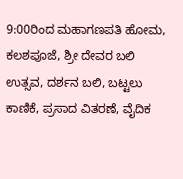9:00ರಿಂದ ಮಹಾಗಣಪತಿ ಹೋಮ, ಕಲಶಪೂಜೆ, ಶ್ರೀ ದೇವರ ಬಲಿ ಉತ್ಸವ, ದರ್ಶನ ಬಲಿ, ಬಟ್ಟಲು ಕಾಣಿಕೆ, ಪ್ರಸಾದ ವಿತರಣೆ, ವೈದಿಕ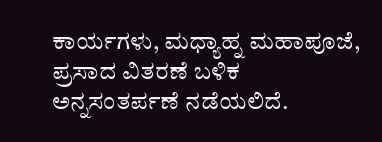ಕಾರ್ಯಗಳು, ಮಧ್ಯಾಹ್ನ ಮಹಾಪೂಜೆ, ಪ್ರಸಾದ ವಿತರಣೆ ಬಳಿಕ ಅನ್ನಸಂತರ್ಪಣೆ ನಡೆಯಲಿದೆ.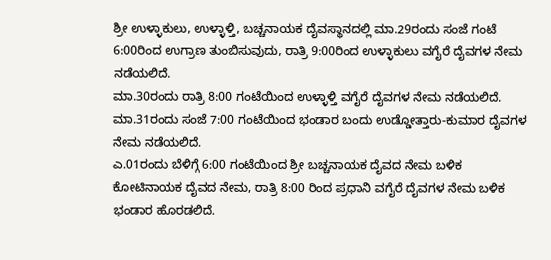ಶ್ರೀ ಉಳ್ಳಾಕುಲು, ಉಳ್ಳಾಳ್ತಿ, ಬಚ್ಚನಾಯಕ ದೈವಸ್ಥಾನದಲ್ಲಿ ಮಾ.29ರಂದು ಸಂಜೆ ಗಂಟೆ 6:00ರಿಂದ ಉಗ್ರಾಣ ತುಂಬಿಸುವುದು, ರಾತ್ರಿ 9:00ರಿಂದ ಉಳ್ಳಾಕುಲು ವಗೈರೆ ದೈವಗಳ ನೇಮ ನಡೆಯಲಿದೆ.
ಮಾ.30ರಂದು ರಾತ್ರಿ 8:00 ಗಂಟೆಯಿಂದ ಉಳ್ಳಾಳ್ತಿ ವಗೈರೆ ದೈವಗಳ ನೇಮ ನಡೆಯಲಿದೆ.
ಮಾ.31ರಂದು ಸಂಜೆ 7:00 ಗಂಟೆಯಿಂದ ಭಂಡಾರ ಬಂದು ಉಡ್ಡೋತ್ತಾರು-ಕುಮಾರ ದೈವಗಳ ನೇಮ ನಡೆಯಲಿದೆ.
ಎ.01ರಂದು ಬೆಳಿಗ್ಗೆ 6:00 ಗಂಟೆಯಿಂದ ಶ್ರೀ ಬಚ್ಚನಾಯಕ ದೈವದ ನೇಮ ಬಳಿಕ ಕೋಟಿನಾಯಕ ದೈವದ ನೇಮ, ರಾತ್ರಿ 8:00 ರಿಂದ ಪ್ರಧಾನಿ ವಗೈರೆ ದೈವಗಳ ನೇಮ ಬಳಿಕ ಭಂಡಾರ ಹೊರಡಲಿದೆ.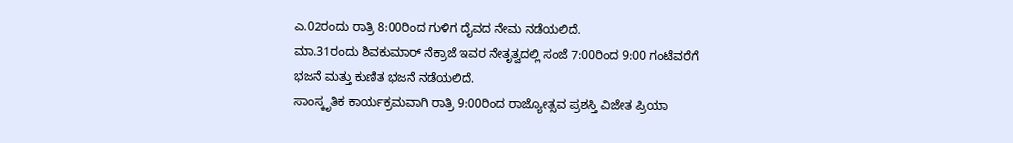ಎ.02ರಂದು ರಾತ್ರಿ 8:00ರಿಂದ ಗುಳಿಗ ದೈವದ ನೇಮ ನಡೆಯಲಿದೆ.
ಮಾ.31ರಂದು ಶಿವಕುಮಾರ್ ನೆಕ್ರಾಜೆ ಇವರ ನೇತೃತ್ವದಲ್ಲಿ ಸಂಜೆ 7:00ರಿಂದ 9:00 ಗಂಟೆವರೆಗೆ ಭಜನೆ ಮತ್ತು ಕುಣಿತ ಭಜನೆ ನಡೆಯಲಿದೆ.
ಸಾಂಸ್ಕೃತಿಕ ಕಾರ್ಯಕ್ರಮವಾಗಿ ರಾತ್ರಿ 9:00ರಿಂದ ರಾಜ್ಯೋತ್ಸವ ಪ್ರಶಸ್ತಿ ವಿಜೇತ ಪ್ರಿಯಾ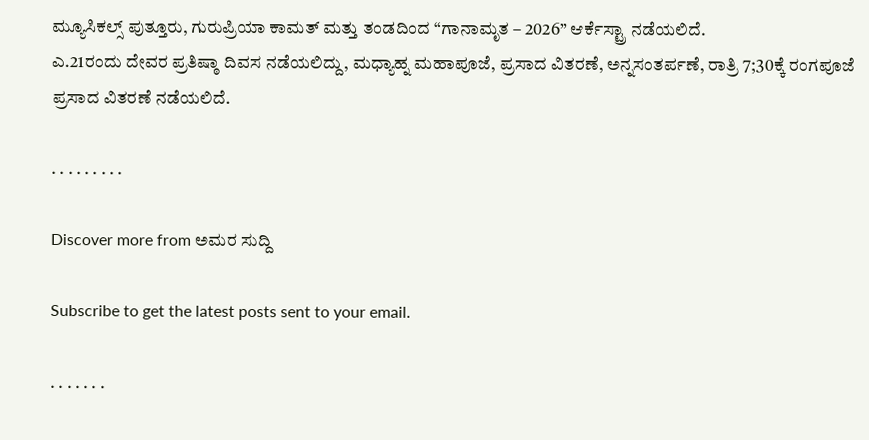ಮ್ಯೂಸಿಕಲ್ಸ್ ಪುತ್ತೂರು, ಗುರುಪ್ರಿಯಾ ಕಾಮತ್ ಮತ್ತು ತಂಡದಿಂದ “ಗಾನಾಮೃತ – 2026” ಆರ್ಕೆಸ್ಟ್ರಾ ನಡೆಯಲಿದೆ.
ಎ.21ರಂದು ದೇವರ ಪ್ರತಿಷ್ಠಾ ದಿವಸ ನಡೆಯಲಿದ್ದು, ಮಧ್ಯಾಹ್ನ ಮಹಾಪೂಜೆ, ಪ್ರಸಾದ ವಿತರಣೆ, ಅನ್ನಸಂತರ್ಪಣೆ, ರಾತ್ರಿ 7;30ಕ್ಕೆ ರಂಗಪೂಜೆ ಪ್ರಸಾದ ವಿತರಣೆ ನಡೆಯಲಿದೆ.

. . . . . . . . .

Discover more from ಅಮರ ಸುದ್ದಿ

Subscribe to get the latest posts sent to your email.

. . . . . . .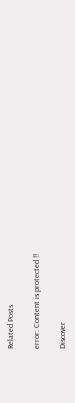Related Posts

error: Content is protected !!

Discover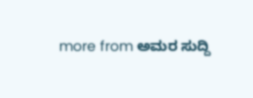more from ಅಮರ ಸುದ್ದಿ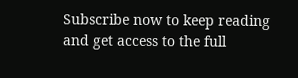Subscribe now to keep reading and get access to the full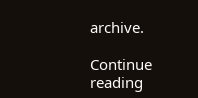archive.

Continue reading